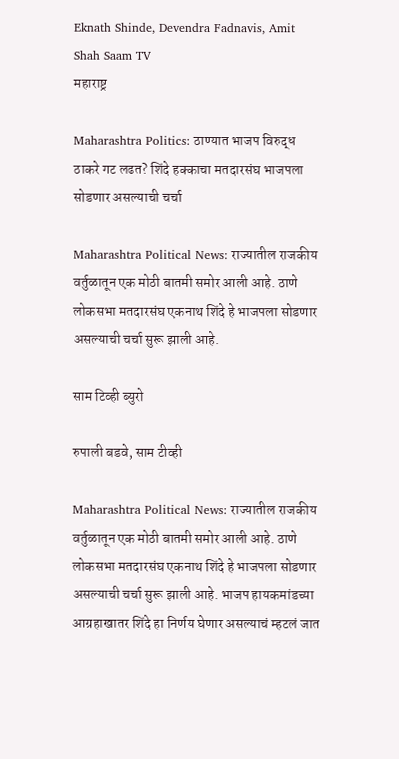Eknath Shinde, Devendra Fadnavis, Amit Shah Saam TV
महाराष्ट्र

Maharashtra Politics: ठाण्यात भाजप विरुद्ध ठाकरे गट लढत? शिंदे हक्काचा मतदारसंघ भाजपला सोडणार असल्याची चर्चा

Maharashtra Political News: राज्यातील राजकीय वर्तुळातून एक मोठी बातमी समोर आली आहे. ठाणे लोकसभा मतदारसंघ एकनाथ शिंदे हे भाजपला सोडणार असल्याची चर्चा सुरू झाली आहे.

साम टिव्ही ब्युरो

रुपाली बडवे, साम टीव्ही

Maharashtra Political News: राज्यातील राजकीय वर्तुळातून एक मोठी बातमी समोर आली आहे. ठाणे लोकसभा मतदारसंघ एकनाथ शिंदे हे भाजपला सोडणार असल्याची चर्चा सुरू झाली आहे. भाजप हायकमांडच्या आग्रहाखातर शिंदे हा निर्णय घेणार असल्याचं म्हटलं जात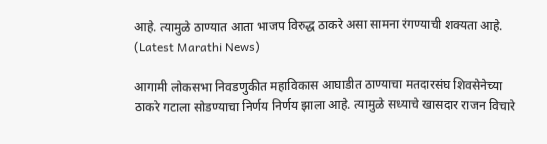आहे. त्यामुळे ठाण्यात आता भाजप विरुद्ध ठाकरे असा सामना रंगण्याची शक्यता आहे. (Latest Marathi News)

आगामी लोकसभा निवडणुकीत महाविकास आघाडीत ठाण्याचा मतदारसंघ शिवसेनेच्या ठाकरे गटाला सोडण्याचा निर्णय निर्णय झाला आहे. त्यामुळे सध्याचे खासदार राजन विचारे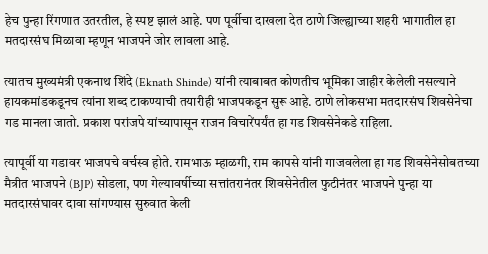हेच पुन्हा रिंगणात उतरतील, हे स्पष्ट झालं आहे. पण पूर्वीचा दाखला देत ठाणे जिल्ह्याच्या शहरी भागातील हा मतदारसंघ मिळावा म्हणून भाजपने जोर लावला आहे.

त्यातच मुख्यमंत्री एकनाथ शिंदे (Eknath Shinde) यांनी त्याबाबत कोणतीच भूमिका जाहीर केलेली नसल्याने हायकमांडकडूनच त्यांना शब्द टाकण्याची तयारीही भाजपकडून सुरू आहे. ठाणे लोकसभा मतदारसंघ शिवसेनेचा गड मानला जातो. प्रकाश परांजपे यांच्यापासून राजन विचारेंपर्यंत हा गड शिवसेनेकडे राहिला.

त्यापूर्वी या गडावर भाजपचे वर्चस्व होते. रामभाऊ म्हाळगी, राम कापसे यांनी गाजवलेला हा गड शिवसेनेसोबतच्या मैत्रीत भाजपने (BJP) सोडला, पण गेल्यावर्षीच्या सत्तांतरानंतर शिवसेनेतील फुटीनंतर भाजपने पुन्हा या मतदारसंघावर दावा सांगण्यास सुरुवात केली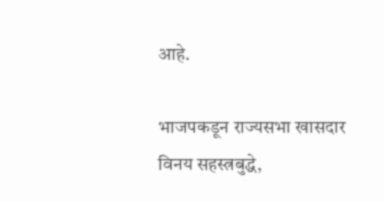आहे.

भाजपकडून राज्यसभा खासदार विनय सहस्त्रबुद्धे,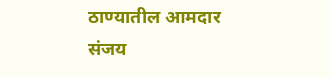ठाण्यातील आमदार संजय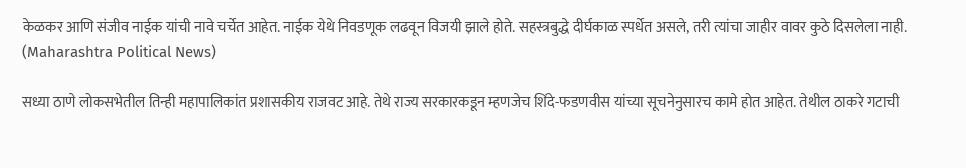केळकर आणि संजीव नाईक यांची नावे चर्चेत आहेत. नाईक येथे निवडणूक लढवून विजयी झाले होते. सहस्त्रबुद्धे दीर्घकाळ स्पर्धेत असले, तरी त्यांचा जाहीर वावर कुठे दिसलेला नाही. (Maharashtra Political News)

सध्या ठाणे लोकसभेतील तिन्ही महापालिकांत प्रशासकीय राजवट आहे. तेथे राज्य सरकारकडून म्हणजेच शिंदे-फडणवीस यांच्या सूचनेनुसारच कामे होत आहेत. तेथील ठाकरे गटाची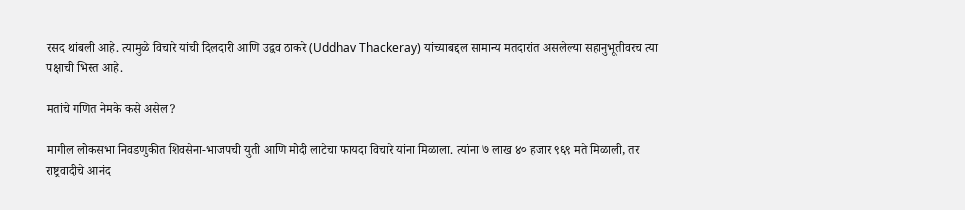रसद थांबली आहे. त्यामुळे विचारे यांची दिलदारी आणि उद्वव ठाकरे (Uddhav Thackeray) यांच्याबद्दल सामान्य मतदारांत असलेल्या सहानुभूतीवरच त्या पक्षाची भिस्त आहे.

मतांचे गणित नेमके कसे असेल?

मागील लोकसभा निवडणुकीत शिवसेना-भाजपची युती आणि मोदी लाटेचा फायदा विचारे यांना मिळाला. त्यांना ७ लाख ४० हजार ९६९ मते मिळाली, तर राष्ट्रवादीचे आनंद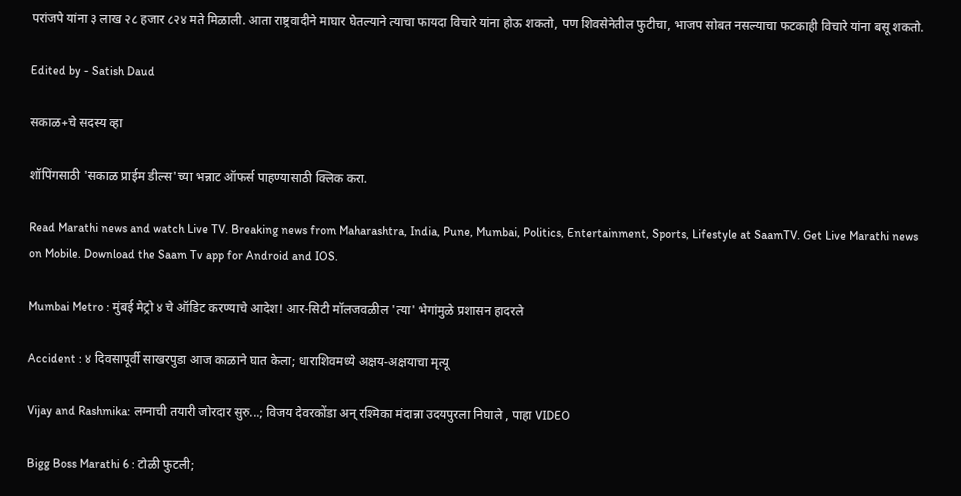परांजपे यांना ३ लाख २८ हजार ८२४ मते मिळाली. आता राष्ट्रवादीने माघार घेतल्याने त्याचा फायदा विचारे यांना होऊ शकतो, पण शिवसेनेतील फुटीचा, भाजप सोबत नसल्याचा फटकाही विचारे यांना बसू शकतो.

Edited by - Satish Daud

सकाळ+चे सदस्य व्हा

शॉपिंगसाठी 'सकाळ प्राईम डील्स'च्या भन्नाट ऑफर्स पाहण्यासाठी क्लिक करा.

Read Marathi news and watch Live TV. Breaking news from Maharashtra, India, Pune, Mumbai, Politics, Entertainment, Sports, Lifestyle at SaamTV. Get Live Marathi news on Mobile. Download the Saam Tv app for Android and IOS.

Mumbai Metro : मुंबई मेट्रो ४ चे ऑडिट करण्याचे आदेश! आर-सिटी मॉलजवळील 'त्या' भेगांमुळे प्रशासन हादरले

Accident : ४ दिवसापूर्वी साखरपुडा आज काळाने घात केला; धाराशिवमध्ये अक्षय-अक्षयाचा मृत्यू

Vijay and Rashmika: लग्नाची तयारी जोरदार सुरु...; विजय देवरकोंडा अन् रश्मिका मंदान्ना उदयपुरला निघाले , पाहा VIDEO

Bigg Boss Marathi 6 : टोळी फुटली;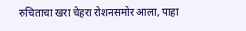रुचिताचा खरा चेहरा रोशनसमोर आला, पाहा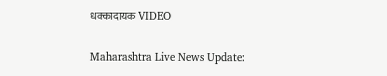धक्कादायक VIDEO

Maharashtra Live News Update: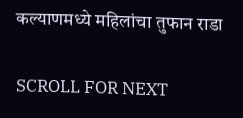कल्याणमध्ये महिलांचा तुफान राडा

SCROLL FOR NEXT